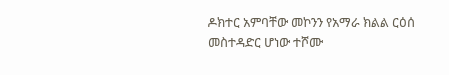ዶክተር አምባቸው መኮንን የአማራ ክልል ርዕሰ መስተዳድር ሆነው ተሾሙ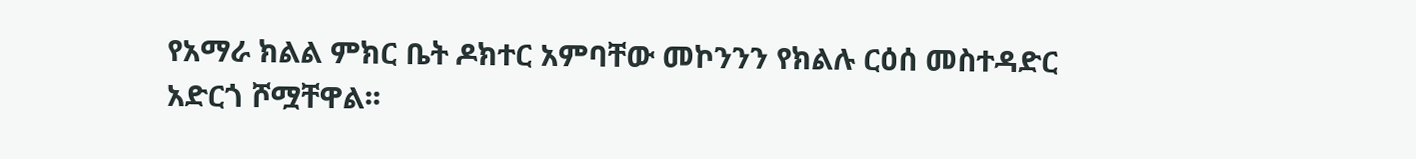የአማራ ክልል ምክር ቤት ዶክተር አምባቸው መኮንንን የክልሉ ርዕሰ መስተዳድር አድርጎ ሾሟቸዋል፡፡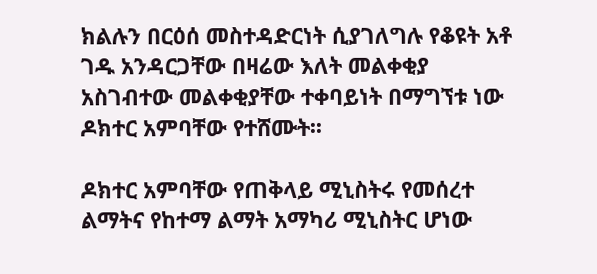ክልሉን በርዕሰ መስተዳድርነት ሲያገለግሉ የቆዩት አቶ ገዱ አንዳርጋቸው በዛሬው እለት መልቀቂያ አስገብተው መልቀቂያቸው ተቀባይነት በማግኘቱ ነው ዶክተር አምባቸው የተሸሙት፡፡

ዶክተር አምባቸው የጠቅላይ ሚኒስትሩ የመሰረተ ልማትና የከተማ ልማት አማካሪ ሚኒስትር ሆነው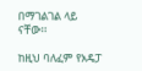በማገልገል ላይ ናቸው፡፡

ከዚህ ባለፈም የአዴፓ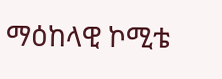ማዕከላዊ ኮሚቴ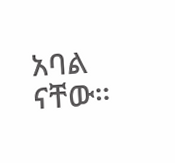አባል ናቸው።